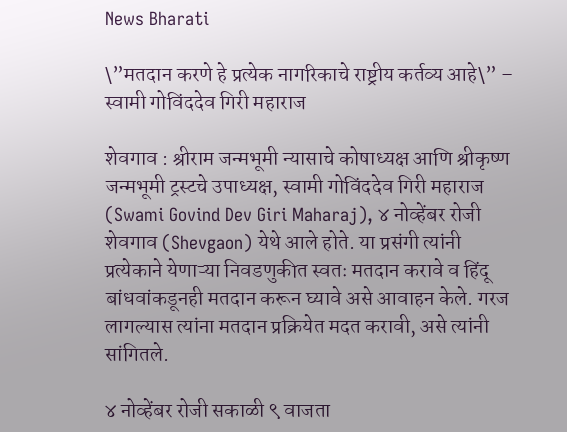News Bharati

\”मतदान करणे हे प्रत्येक नागरिकाचे राष्ट्रीय कर्तव्य आहे\” – स्वामी गोविंददेव गिरी महाराज

शेवगाव : श्रीराम जन्मभूमी न्यासाचे कोषाध्यक्ष आणि श्रीकृष्ण जन्मभूमी ट्रस्टचे उपाध्यक्ष, स्वामी गोविंददेव गिरी महाराज (Swami Govind Dev Giri Maharaj), ४ नोव्हेंबर रोजी शेवगाव (Shevgaon) येथे आले होते. या प्रसंगी त्यांनी प्रत्येकाने येणाऱ्या निवडणुकीत स्वतः मतदान करावे व हिंदू बांधवांकडूनही मतदान करून घ्यावे असे आवाहन केले. गरज लागल्यास त्यांना मतदान प्रक्रियेत मदत करावी, असे त्यांनी सांगितले.

४ नोव्हेंबर रोजी सकाळी ९ वाजता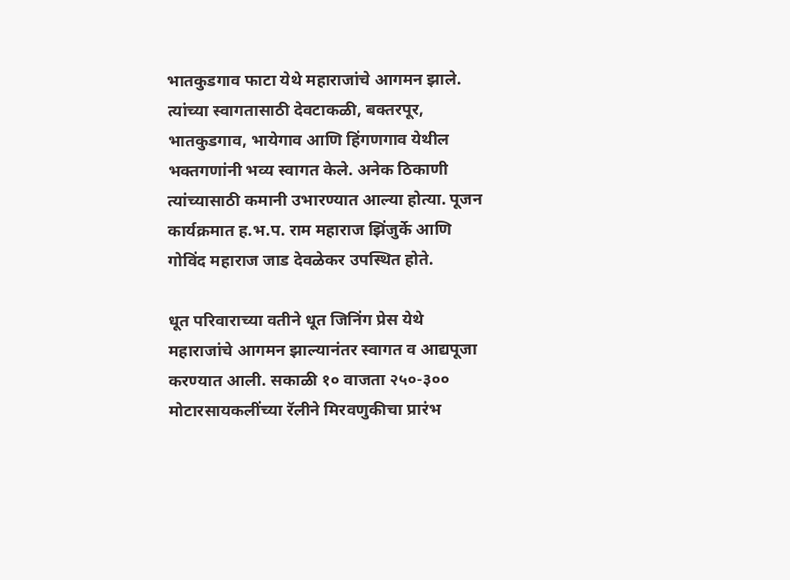भातकुडगाव फाटा येथे महाराजांचे आगमन झाले. त्यांच्या स्वागतासाठी देवटाकळी, बक्तरपूर, भातकुडगाव, भायेगाव आणि हिंगणगाव येथील भक्तगणांनी भव्य स्वागत केले. अनेक ठिकाणी त्यांच्यासाठी कमानी उभारण्यात आल्या होत्या. पूजन कार्यक्रमात ह.भ.प. राम महाराज झिंजुर्के आणि गोविंद महाराज जाड देवळेकर उपस्थित होते.

धूत परिवाराच्या वतीने धूत जिनिंग प्रेस येथे महाराजांचे आगमन झाल्यानंतर स्वागत व आद्यपूजा करण्यात आली. सकाळी १० वाजता २५०-३०० मोटारसायकलींच्या रॅलीने मिरवणुकीचा प्रारंभ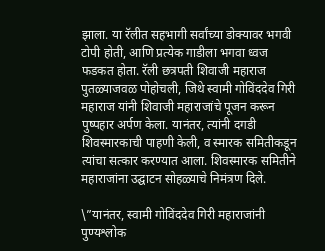झाला. या रॅलीत सहभागी सर्वांच्या डोक्यावर भगवी टोपी होती, आणि प्रत्येक गाडीला भगवा ध्वज फडकत होता. रॅली छत्रपती शिवाजी महाराज पुतळ्याजवळ पोहोचली, जिथे स्वामी गोविंददेव गिरी महाराज यांनी शिवाजी महाराजांचे पूजन करून पुष्पहार अर्पण केला. यानंतर, त्यांनी दगडी शिवस्मारकाची पाहणी केली, व स्मारक समितीकडून त्यांचा सत्कार करण्यात आला. शिवस्मारक समितीने महाराजांना उद्घाटन सोहळ्याचे निमंत्रण दिले.

\”यानंतर, स्वामी गोविंददेव गिरी महाराजांनी पुण्यश्लोक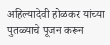अहिल्यादेवी होळकर यांच्या पुतळ्याचे पूजन करून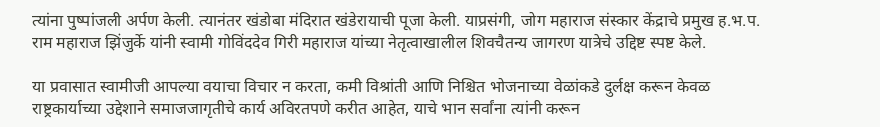त्यांना पुष्पांजली अर्पण केली. त्यानंतर खंडोबा मंदिरात खंडेरायाची पूजा केली. याप्रसंगी, जोग महाराज संस्कार केंद्राचे प्रमुख ह.भ.प. राम महाराज झिंजुर्के यांनी स्वामी गोविंददेव गिरी महाराज यांच्या नेतृत्वाखालील शिवचैतन्य जागरण यात्रेचे उद्दिष्ट स्पष्ट केले.

या प्रवासात स्वामीजी आपल्या वयाचा विचार न करता, कमी विश्रांती आणि निश्चित भोजनाच्या वेळांकडे दुर्लक्ष करून केवळ राष्ट्रकार्याच्या उद्देशाने समाजजागृतीचे कार्य अविरतपणे करीत आहेत, याचे भान सर्वांना त्यांनी करून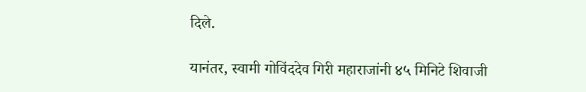दिले.

यानंतर, स्वामी गोविंददेव गिरी महाराजांनी ४५ मिनिटे शिवाजी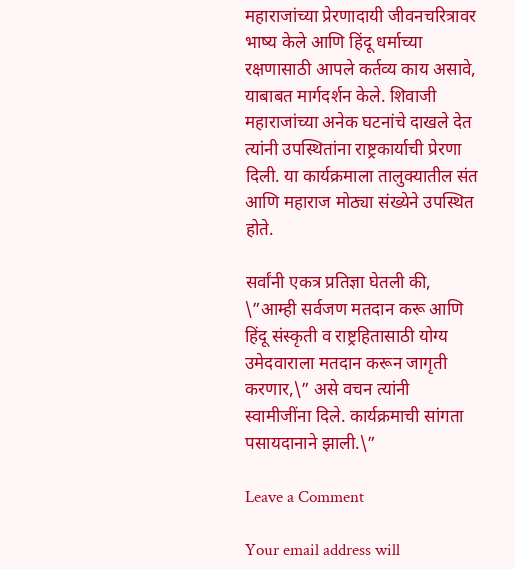महाराजांच्या प्रेरणादायी जीवनचरित्रावर भाष्य केले आणि हिंदू धर्माच्या रक्षणासाठी आपले कर्तव्य काय असावे, याबाबत मार्गदर्शन केले. शिवाजी महाराजांच्या अनेक घटनांचे दाखले देत त्यांनी उपस्थितांना राष्ट्रकार्याची प्रेरणा दिली. या कार्यक्रमाला तालुक्यातील संत आणि महाराज मोठ्या संख्येने उपस्थित होते.

सर्वांनी एकत्र प्रतिज्ञा घेतली की, \”आम्ही सर्वजण मतदान करू आणि हिंदू संस्कृती व राष्ट्रहितासाठी योग्य उमेदवाराला मतदान करून जागृती करणार,\” असे वचन त्यांनी स्वामीजींना दिले. कार्यक्रमाची सांगता पसायदानाने झाली.\”

Leave a Comment

Your email address will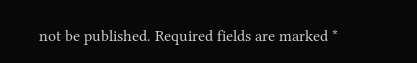not be published. Required fields are marked *